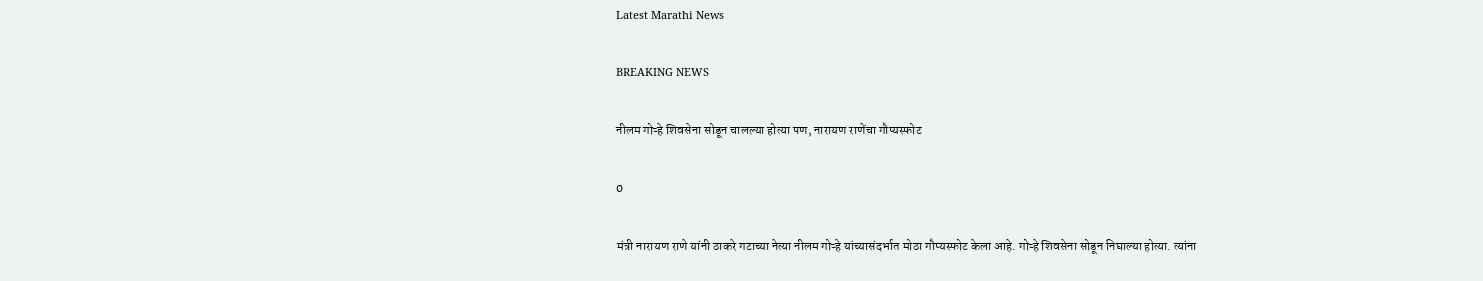Latest Marathi News

BREAKING NEWS

नीलम गोऱ्हे शिवसेना सोडून चालल्या होत्या पण, नारायण राणेंचा गौप्यस्फोट

0

मंत्री नारायण राणे यांनी ठाकरे गटाच्या नेत्या नीलम गोऱ्हे यांच्यासंदर्भात मोठा गौप्यस्फोट केला आहे. गोऱ्हे शिवसेना सोडून निघाल्या होत्या. त्यांना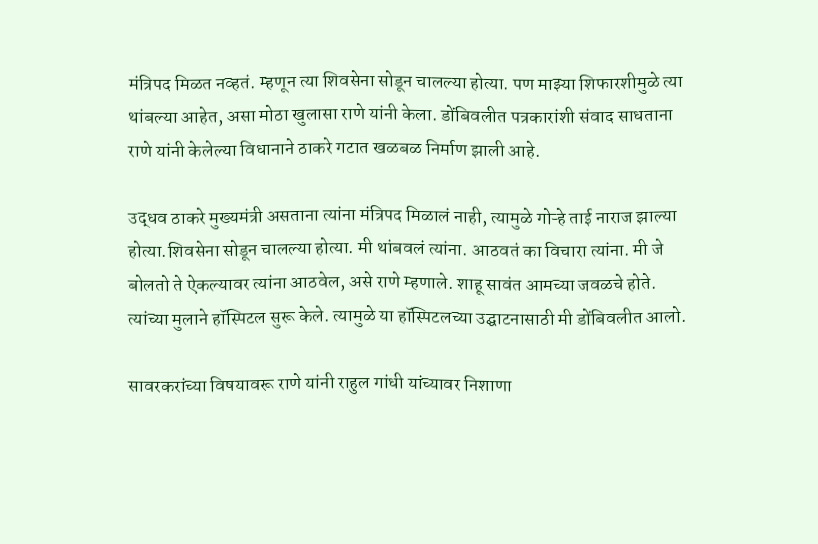मंत्रिपद मिळत नव्हतं. म्हणून त्या शिवसेना सोडून चालल्या होत्या. पण माझ्या शिफारशीमुळे त्या थांबल्या आहेत, असा मोठा खुलासा राणे यांनी केला. डोंबिवलीत पत्रकारांशी संवाद साधताना राणे यांनी केलेल्या विधानाने ठाकरे गटात खळबळ निर्माण झाली आहे.

उद्धव ठाकरे मुख्यमंत्री असताना त्यांना मंत्रिपद मिळालं नाही, त्यामुळे गोऱ्हे ताई नाराज झाल्या होत्या.शिवसेना सोडून चालल्या होत्या. मी थांबवलं त्यांना. आठवतं का विचारा त्यांना. मी जे बोलतो ते ऐकल्यावर त्यांना आठवेल, असे राणे म्हणाले. शाहू सावंत आमच्या जवळचे होते. त्यांच्या मुलाने हॉस्पिटल सुरू केले. त्यामुळे या हॉस्पिटलच्या उद्घाटनासाठी मी डोंबिवलीत आलो.

सावरकरांच्या विषयावरू राणे यांनी राहुल गांधी यांच्यावर निशाणा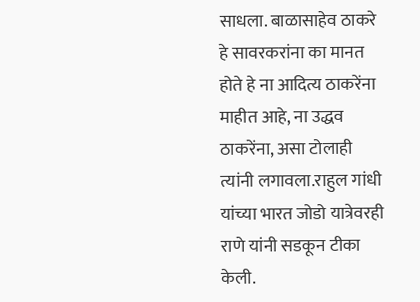साधला. बाळासाहेव ठाकरे हे सावरकरांना का मानत होते हे ना आदित्य ठाकरेंना माहीत आहे, ना उद्धव ठाकरेंना, असा टोलाही त्यांनी लगावला.राहुल गांधी यांच्या भारत जोडो यात्रेवरही राणे यांनी सडकून टीका केली.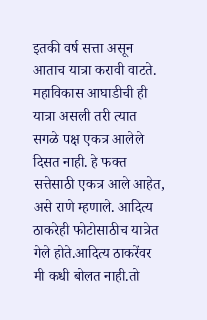इतकी वर्ष सत्ता असून आताच यात्रा करावी वाटते. महाविकास आघाडीची ही यात्रा असली तरी त्यात सगळे पक्ष एकत्र आलेले दिसत नाही. हे फक्त सत्तेसाठी एकत्र आले आहेत, असे राणे म्हणाले. आदित्य ठाकरेही फोटोसाठीच यात्रेत गेले होते.आदित्य ठाकरेंवर मी कधी बोलत नाही.तो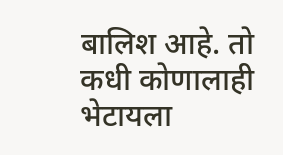बालिश आहे. तो कधी कोणालाही भेटायला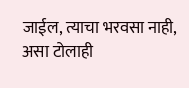जाईल, त्याचा भरवसा नाही, असा टोलाही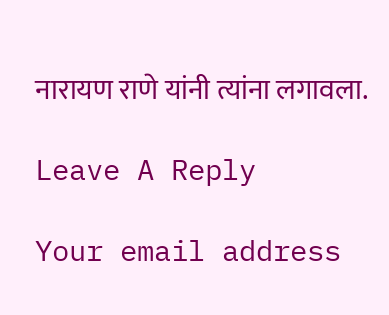नारायण राणे यांनी त्यांना लगावला.

Leave A Reply

Your email address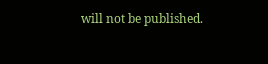will not be published.